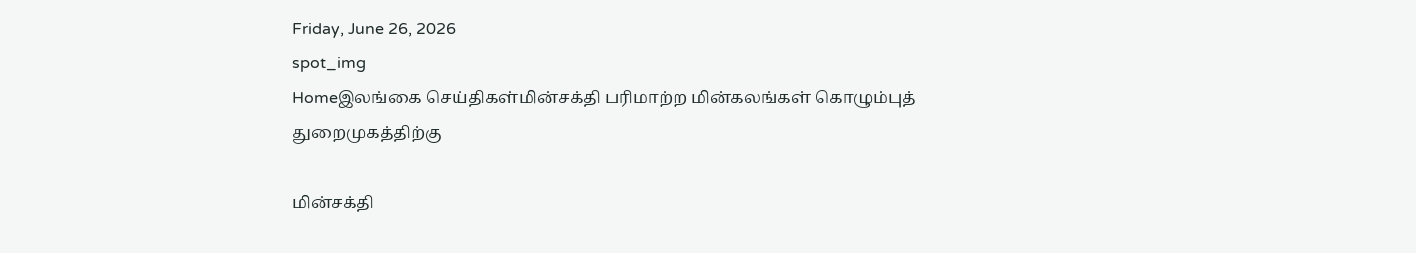Friday, June 26, 2026
spot_img
Homeஇலங்கை செய்திகள்மின்சக்தி பரிமாற்ற மின்கலங்கள் கொழும்புத் துறைமுகத்திற்கு

மின்சக்தி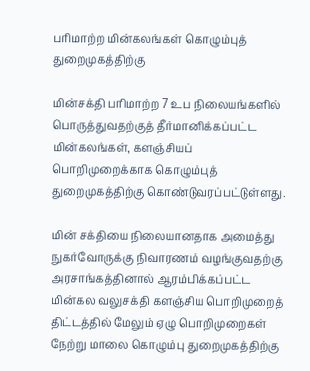பரிமாற்ற மின்கலங்கள் கொழும்புத் துறைமுகத்திற்கு

மின்சக்தி பரிமாற்ற 7 உப நிலையங்களில் பொருத்துவதற்குத் தீர்மானிக்கப்பட்ட மின்கலங்கள், களஞ்சியப் பொறிமுறைக்காக கொழும்புத் துறைமுகத்திற்கு கொண்டுவரப்பட்டுள்ளது.

மின் சக்தியை நிலையானதாக அமைத்து நுகர்வோருக்கு நிவாரணம் வழங்குவதற்கு அரசாங்கத்தினால் ஆரம்பிக்கப்பட்ட மின்கல வலுசக்தி களஞ்சிய பொறிமுறைத் திட்டத்தில் மேலும் ஏழு பொறிமுறைகள் நேற்று மாலை கொழும்பு துறைமுகத்திற்கு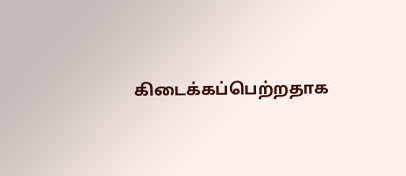கிடைக்கப்பெற்றதாக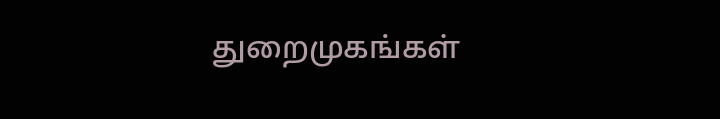துறைமுகங்கள்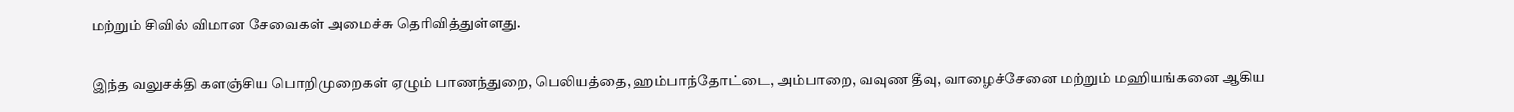மற்றும் சிவில் விமான சேவைகள் அமைச்சு தெரிவித்துள்ளது.

இந்த வலுசக்தி களஞ்சிய பொறிமுறைகள் ஏழும் பாணந்துறை, பெலியத்தை, ஹம்பாந்தோட்டை, அம்பாறை, வவுண தீவு, வாழைச்சேனை மற்றும் மஹியங்கனை ஆகிய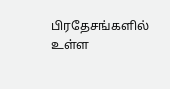பிரதேசங்களில் உள்ள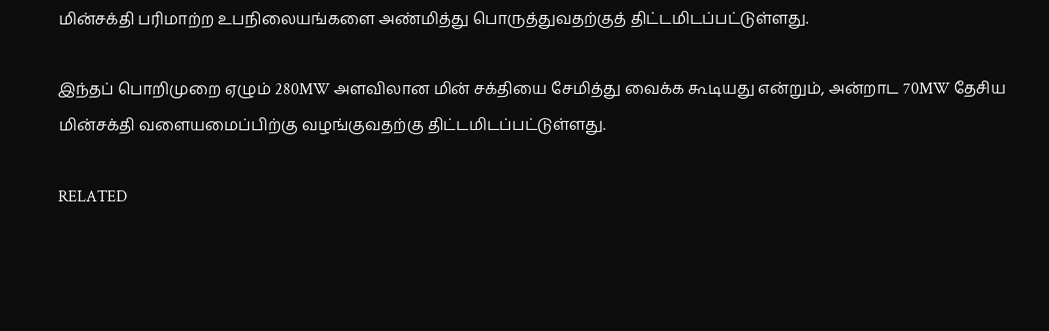மின்சக்தி பரிமாற்ற உபநிலையங்களை அண்மித்து பொருத்துவதற்குத் திட்டமிடப்பட்டுள்ளது.

இந்தப் பொறிமுறை ஏழும் 280MW அளவிலான மின் சக்தியை சேமித்து வைக்க கூடியது என்றும், அன்றாட 70MW தேசிய மின்சக்தி வளையமைப்பிற்கு வழங்குவதற்கு திட்டமிடப்பட்டுள்ளது.

RELATED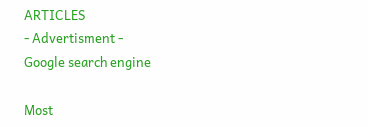ARTICLES
- Advertisment -
Google search engine

Most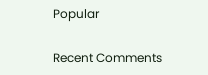Popular

Recent Comments